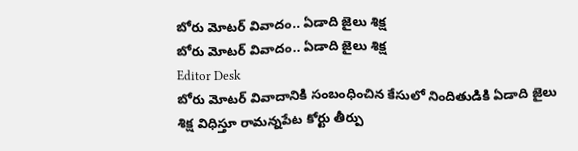బోరు మోటర్ వివాదం.. ఏడాది జైలు శిక్ష
బోరు మోటర్ వివాదం.. ఏడాది జైలు శిక్ష
Editor Desk
బోరు మోటర్ వివాదానికి సంబంధించిన కేసులో నిందితుడికి ఏడాది జైలు శిక్ష విధిస్తూ రామన్నపేట కోర్టు తీర్పు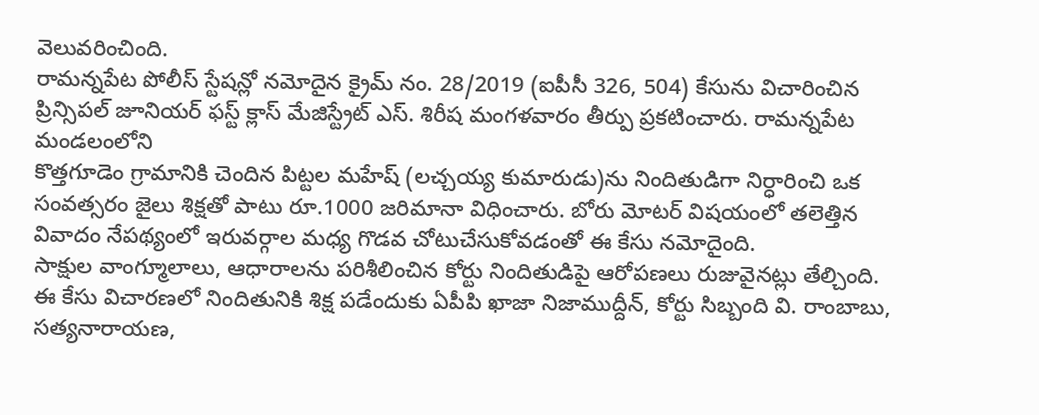వెలువరించింది.
రామన్నపేట పోలీస్ స్టేషన్లో నమోదైన క్రైమ్ నం. 28/2019 (ఐపీసీ 326, 504) కేసును విచారించిన ప్రిన్సిపల్ జూనియర్ ఫస్ట్ క్లాస్ మేజిస్ట్రేట్ ఎస్. శిరీష మంగళవారం తీర్పు ప్రకటించారు. రామన్నపేట మండలంలోని
కొత్తగూడెం గ్రామానికి చెందిన పిట్టల మహేష్ (లచ్చయ్య కుమారుడు)ను నిందితుడిగా నిర్ధారించి ఒక సంవత్సరం జైలు శిక్షతో పాటు రూ.1000 జరిమానా విధించారు. బోరు మోటర్ విషయంలో తలెత్తిన వివాదం నేపథ్యంలో ఇరువర్గాల మధ్య గొడవ చోటుచేసుకోవడంతో ఈ కేసు నమోదైంది.
సాక్షుల వాంగ్మూలాలు, ఆధారాలను పరిశీలించిన కోర్టు నిందితుడిపై ఆరోపణలు రుజువైనట్లు తేల్చింది.
ఈ కేసు విచారణలో నిందితునికి శిక్ష పడేందుకు ఏపీపి ఖాజా నిజాముద్దీన్, కోర్టు సిబ్బంది వి. రాంబాబు, సత్యనారాయణ,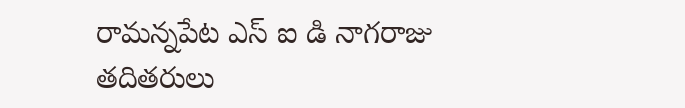రామన్నపేట ఎస్ ఐ డి నాగరాజు తదితరులు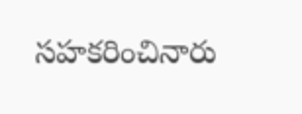సహకరించినారు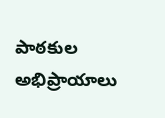పాఠకుల అభిప్రాయాలు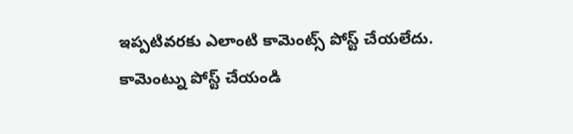ఇప్పటివరకు ఎలాంటి కామెంట్స్ పోస్ట్ చేయలేదు.
కామెంట్ను పోస్ట్ చేయండి